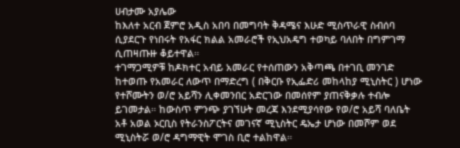ሀብታሙ አያሌው
ከእለተ አርብ ጀምሮ አዲስ አበባ በመግባት ቅዳሜና እሁድ ሚስጥራዊ ስብሰባ ሲያደርጉ የነበሩት የአፋር ክልል አመራሮች የኢህአዴግ ተወካይ ባለበት በግምገማ ሲጠዛጡዙ ቆይተዋል።
ተገማጋሚዎቹ ከዶክተር አብይ አመራር የተሰጠውን አቅጣጫ በተገቢ መንገድ ከተወጡ የአመራር ለውጥ በማድረግ ( በቅርቡ የኢፌድሪ መከላከያ ሚኒስትር ) ሆነው የተሾሙትን ወ/ሮ አይሻን ሊቀመንበር አድርገው በመሰየም ያጠናቅቃሉ ተብሎ ይገመታል። ከውስጥ ምንጭ ያገኘሁት መረጃ እንደሚያሳየው የወ/ሮ አይሻ ባለቤት አቶ አወል ኦርቢስ የትራንስፖርትና መገናኛ ሚኒስትር ዴኤታ ሆነው በመሾም ወደ ሚኒስትሯ ወ/ሮ ዳግማዊት ሞገስ ቢሮ ተልከዋል።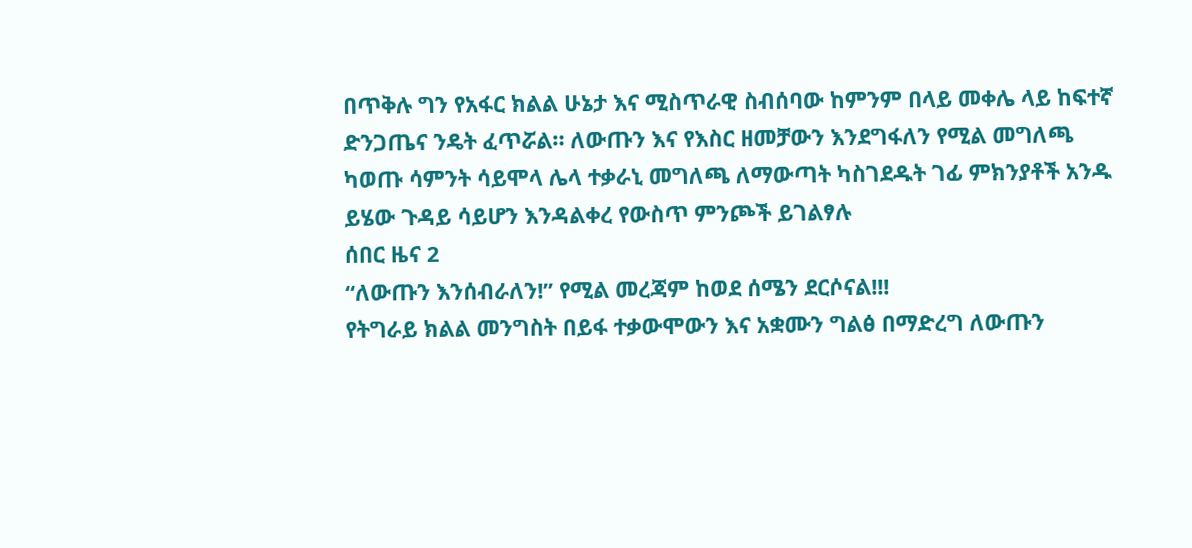በጥቅሉ ግን የአፋር ክልል ሁኔታ እና ሚስጥራዊ ስብሰባው ከምንም በላይ መቀሌ ላይ ከፍተኛ ድንጋጤና ንዴት ፈጥሯል። ለውጡን እና የእስር ዘመቻውን እንደግፋለን የሚል መግለጫ ካወጡ ሳምንት ሳይሞላ ሌላ ተቃራኒ መግለጫ ለማውጣት ካስገደዱት ገፊ ምክንያቶች አንዱ ይሄው ጉዳይ ሳይሆን እንዳልቀረ የውስጥ ምንጮች ይገልፃሉ
ሰበር ዜና 2
“ለውጡን እንሰብራለን!” የሚል መረጃም ከወደ ሰሜን ደርሶናል!!!
የትግራይ ክልል መንግስት በይፋ ተቃውሞውን እና አቋሙን ግልፅ በማድረግ ለውጡን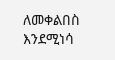ለመቀልበስ
እንደሚነሳ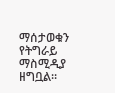ማሰታወቁን የትግራይ ማስሚዲያ ዘግቧል።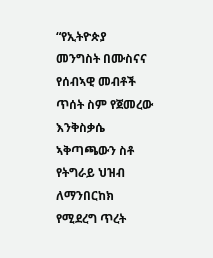“የኢትዮጵያ መንግስት በሙስናና የሰብኣዊ መብቶች
ጥሰት ስም የጀመረው እንቅስቃሴ ኣቅጣጫውን ስቶ የትግራይ ህዝብ ለማንበርከክ የሚደረግ ጥረት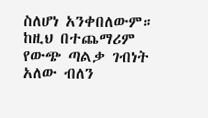ስለሆነ አንቀበለውም። ከዚህ በተጨማሪም የውጭ ጣልቃ ገብነት አለው ብለን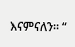እናምናለን። “